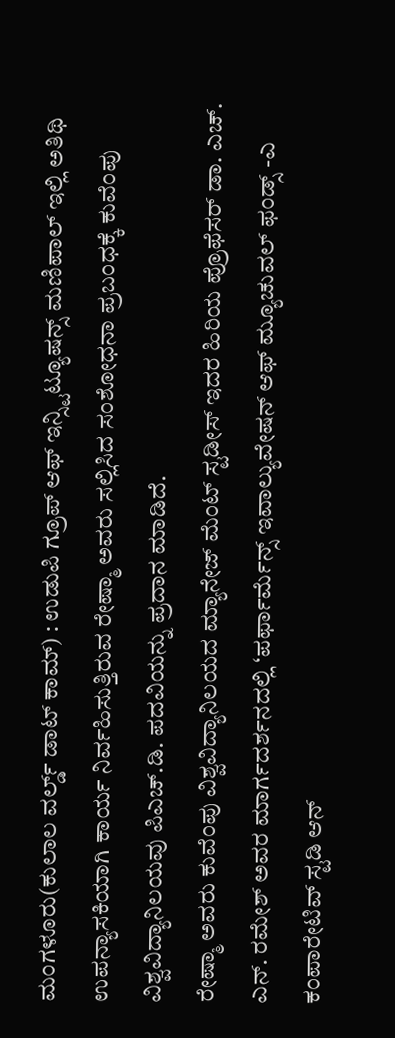ಮಂಗಳೂರು(ಕುಲಾಲ ವರ್ಲ್ಡ್ ಡಾಟ್ ಕಾಮ್) : ಉಡುಪಿ ಗ್ರೂಪ್ ಆಫ್ ಇನ್ಸ್ಟಿಟ್ಯೂಷನ್ಸ್ ಮಣಿಪಾಲ್ ಇಲ್ಲಿ ಅತಿಥಿ ಉಪನ್ಯಾಸಕಿಯಾಗಿ ಕಾರ್ಯ ನಿರ್ವಹಿಸುತ್ತಿರುವ ರೇಷ್ಮಾ ಅವರು ಸಲ್ಲಿಸಿದ ಸಂಶೋಧನಾ ಪ್ರಬಂಧಕ್ಕೆ ಕುವೆಂಪು ವಿಶ್ವವಿದ್ಯಾನಿಲಯವು ಪಿಎಚ್.ಡಿ. ಪದವಿಯನ್ನು ಪ್ರದಾನ ಮಾಡಿದೆ.
ರೇಷ್ಮಾ ಅವರು ಕುವೆಂಪು ವಿಶ್ವವಿದ್ಯಾನಿಲಯದ ಮ್ಯಾನೇಜ್ ಮೆಂಟ್ ಸ್ಟಡೀಸ್ ಇದರ ಹಿರಿಯ ಪ್ರೊಫೆಸರ್ ಡಾ. ಎಚ್. ಎನ್. ರಮೇಶ್ ಅವರ ಮಾರ್ಗದರ್ಶನದಲ್ಲಿ ‘ಪರ್ಫಾರ್ಮೆನ್ಸ್ ಇವಾಲ್ಯುವೇಷನ್ ಆಫ್ ಮ್ಯೂಚುವಲ್ ಫಂಡ್ಸ್ -ಎ ಕಂಪಾರೇಟಿವ್ ಸ್ಟಡಿ ಆನ್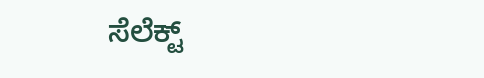ಸೆಲೆಕ್ಟ್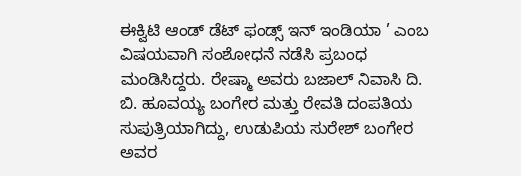ಈಕ್ವಿಟಿ ಆಂಡ್ ಡೆಟ್ ಫಂಡ್ಸ್ ಇನ್ ಇಂಡಿಯಾ ’ ಎಂಬ ವಿಷಯವಾಗಿ ಸಂಶೋಧನೆ ನಡೆಸಿ ಪ್ರಬಂಧ ಮಂಡಿಸಿದ್ದರು. ರೇಷ್ಮಾ ಅವರು ಬಜಾಲ್ ನಿವಾಸಿ ದಿ. ಬಿ. ಹೂವಯ್ಯ ಬಂಗೇರ ಮತ್ತು ರೇವತಿ ದಂಪತಿಯ ಸುಪುತ್ರಿಯಾಗಿದ್ದು, ಉಡುಪಿಯ ಸುರೇಶ್ ಬಂಗೇರ ಅವರ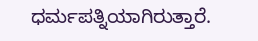ಧರ್ಮಪತ್ನಿಯಾಗಿರುತ್ತಾರೆ.